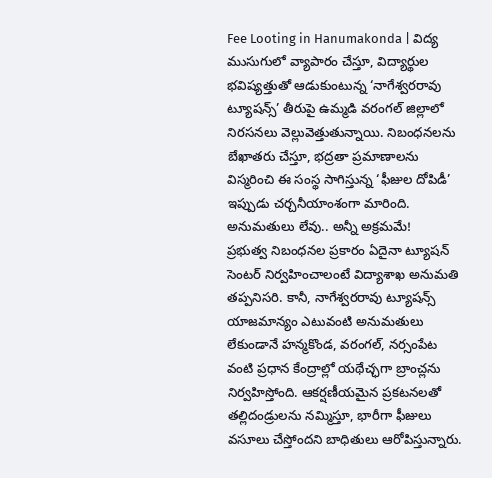Fee Looting in Hanumakonda | విద్య ముసుగులో వ్యాపారం చేస్తూ, విద్యార్థుల భవిష్యత్తుతో ఆడుకుంటున్న ‘నాగేశ్వరరావు ట్యూషన్స్’ తీరుపై ఉమ్మడి వరంగల్ జిల్లాలో నిరసనలు వెల్లువెత్తుతున్నాయి. నిబంధనలను బేఖాతరు చేస్తూ, భద్రతా ప్రమాణాలను విస్మరించి ఈ సంస్థ సాగిస్తున్న ‘ఫీజుల దోపిడీ’ ఇప్పుడు చర్చనీయాంశంగా మారింది.
అనుమతులు లేవు.. అన్నీ అక్రమమే!
ప్రభుత్వ నిబంధనల ప్రకారం ఏదైనా ట్యూషన్ సెంటర్ నిర్వహించాలంటే విద్యాశాఖ అనుమతి తప్పనిసరి. కానీ, నాగేశ్వరరావు ట్యూషన్స్ యాజమాన్యం ఎటువంటి అనుమతులు లేకుండానే హన్మకొండ, వరంగల్, నర్సంపేట వంటి ప్రధాన కేంద్రాల్లో యథేచ్ఛగా బ్రాంచ్లను నిర్వహిస్తోంది. ఆకర్షణీయమైన ప్రకటనలతో తల్లిదండ్రులను నమ్మిస్తూ, భారీగా ఫీజులు వసూలు చేస్తోందని బాధితులు ఆరోపిస్తున్నారు.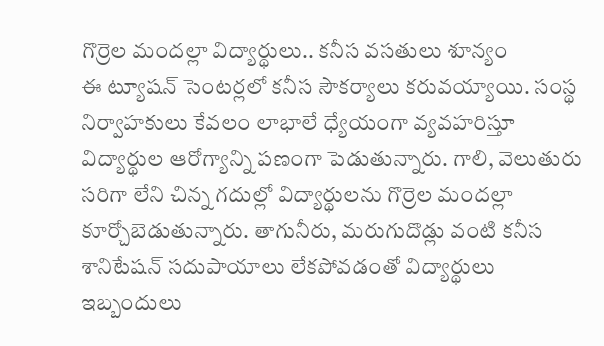గొర్రెల మందల్లా విద్యార్థులు.. కనీస వసతులు శూన్యం
ఈ ట్యూషన్ సెంటర్లలో కనీస సౌకర్యాలు కరువయ్యాయి. సంస్థ నిర్వాహకులు కేవలం లాభాలే ధ్యేయంగా వ్యవహరిస్తూ విద్యార్థుల ఆరోగ్యాన్ని పణంగా పెడుతున్నారు. గాలి, వెలుతురు సరిగా లేని చిన్న గదుల్లో విద్యార్థులను గొర్రెల మందల్లా కూర్చోబెడుతున్నారు. తాగునీరు, మరుగుదొడ్లు వంటి కనీస శానిటేషన్ సదుపాయాలు లేకపోవడంతో విద్యార్థులు ఇబ్బందులు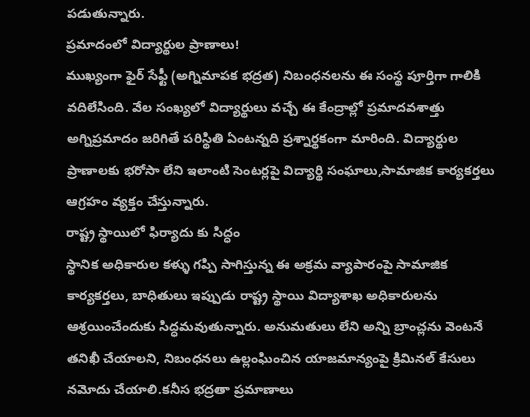పడుతున్నారు.
ప్రమాదంలో విద్యార్థుల ప్రాణాలు!
ముఖ్యంగా ఫైర్ సేఫ్టీ (అగ్నిమాపక భద్రత) నిబంధనలను ఈ సంస్థ పూర్తిగా గాలికి వదిలేసింది. వేల సంఖ్యలో విద్యార్థులు వచ్చే ఈ కేంద్రాల్లో ప్రమాదవశాత్తు అగ్నిప్రమాదం జరిగితే పరిస్థితి ఏంటన్నది ప్రశ్నార్థకంగా మారింది. విద్యార్థుల ప్రాణాలకు భరోసా లేని ఇలాంటి సెంటర్లపై విద్యార్థి సంఘాలు,సామాజిక కార్యకర్తలు ఆగ్రహం వ్యక్తం చేస్తున్నారు.
రాష్ట్ర స్థాయిలో ఫిర్యాదు కు సిద్ధం
స్థానిక అధికారుల కళ్ళు గప్పి సాగిస్తున్న ఈ అక్రమ వ్యాపారంపై సామాజిక కార్యకర్తలు, బాధితులు ఇప్పుడు రాష్ట్ర స్థాయి విద్యాశాఖ అధికారులను ఆశ్రయించేందుకు సిద్ధమవుతున్నారు. అనుమతులు లేని అన్ని బ్రాంచ్లను వెంటనే తనిఖీ చేయాలని, నిబంధనలు ఉల్లంఘించిన యాజమాన్యంపై క్రిమినల్ కేసులు నమోదు చేయాలి.కనీస భద్రతా ప్రమాణాలు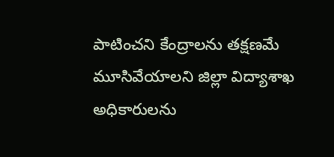పాటించని కేంద్రాలను తక్షణమే మూసివేయాలని జిల్లా విద్యాశాఖ అధికారులను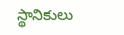స్థానికులు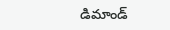డిమాండ్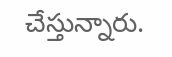చేస్తున్నారు.